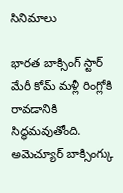సినిమాలు

భారత బాక్సింగ్ స్టార్ మేరీ కోమ్ మళ్లీ రింగ్లోకి రావడానికి సిద్ధమవుతోంది. అమెచ్యూర్ బాక్సింగ్కు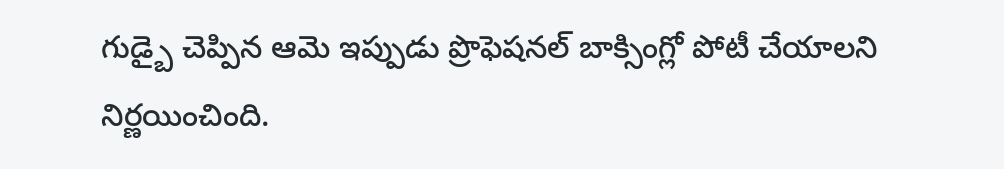గుడ్బై చెప్పిన ఆమె ఇప్పుడు ప్రొఫెషనల్ బాక్సింగ్లో పోటీ చేయాలని నిర్ణయించింది.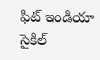ఫిట్ ఇండియా సైకిల్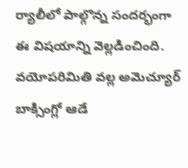ర్యాలీలో పాల్గొన్న సందర్భంగా ఈ విషయాన్ని వెల్లడించింది. వయోపరిమితి వల్ల అమెచ్యూర్ బాక్సింగ్లో ఆడే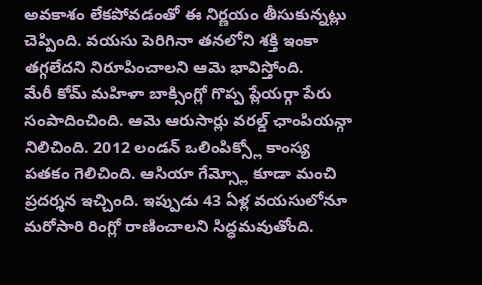అవకాశం లేకపోవడంతో ఈ నిర్ణయం తీసుకున్నట్లు చెప్పింది. వయసు పెరిగినా తనలోని శక్తి ఇంకా తగ్గలేదని నిరూపించాలని ఆమె భావిస్తోంది.
మేరీ కోమ్ మహిళా బాక్సింగ్లో గొప్ప ప్లేయర్గా పేరు సంపాదించింది. ఆమె ఆరుసార్లు వరల్డ్ ఛాంపియన్గా నిలిచింది. 2012 లండన్ ఒలింపిక్స్లో కాంస్య పతకం గెలిచింది. ఆసియా గేమ్స్లో కూడా మంచి ప్రదర్శన ఇచ్చింది. ఇప్పుడు 43 ఏళ్ల వయసులోనూ మరోసారి రింగ్లో రాణించాలని సిద్ధమవుతోంది.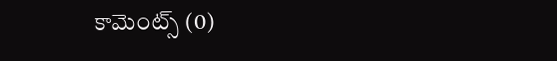కామెంట్స్ (0)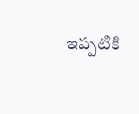ఇప్పటికి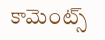కామెంట్స్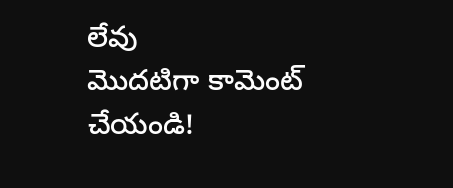లేవు
మొదటిగా కామెంట్ చేయండి!